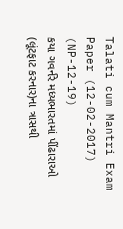Talati cum Mantri Exam Paper (12-02-2017) (NP-12-19)
કયા ગવર્નરે મધ્યભારતમાં પીંઢારાઓ (લૂંટફાટ કરનાર)ના ત્રાસથી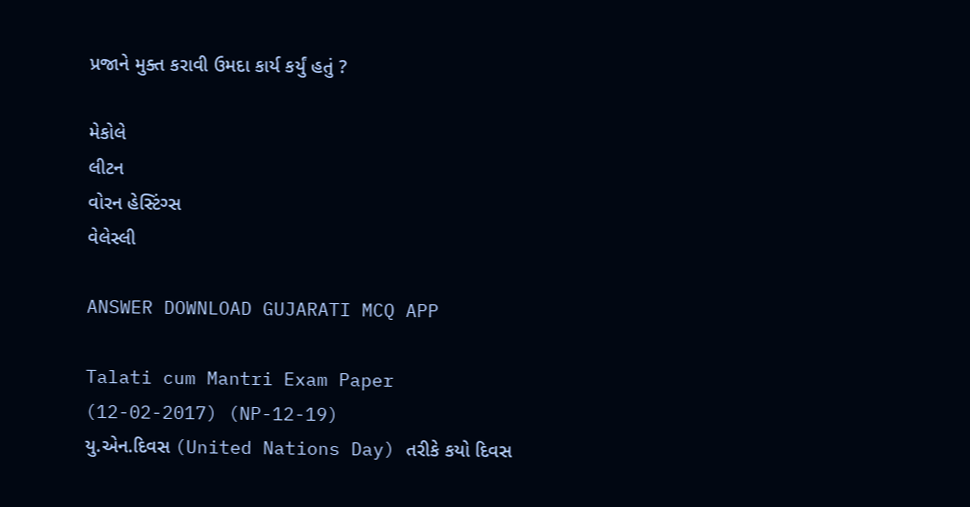પ્રજાને મુક્ત કરાવી ઉમદા કાર્ય કર્યું હતું ?

મેકોલે
લીટન
વોરન હેસ્ટિંગ્સ
વેલેસ્લી

ANSWER DOWNLOAD GUJARATI MCQ APP

Talati cum Mantri Exam Paper (12-02-2017) (NP-12-19)
યુ.એન.દિવસ (United Nations Day) તરીકે કયો દિવસ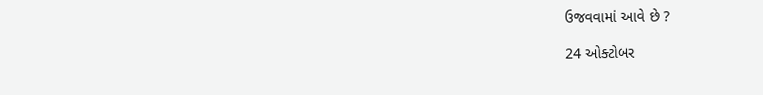ઉજવવામાં આવે છે ?

24 ઓક્ટોબર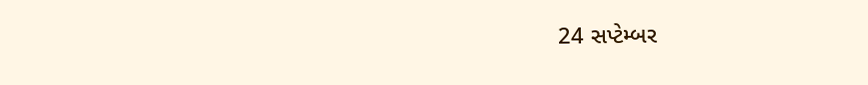24 સપ્ટેમ્બર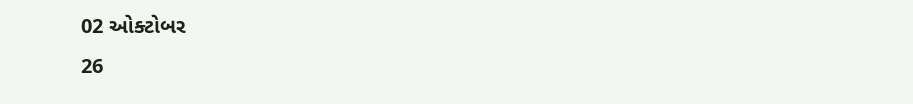02 ઓક્ટોબર
26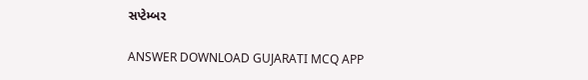સપ્ટેમ્બર

ANSWER DOWNLOAD GUJARATI MCQ APP